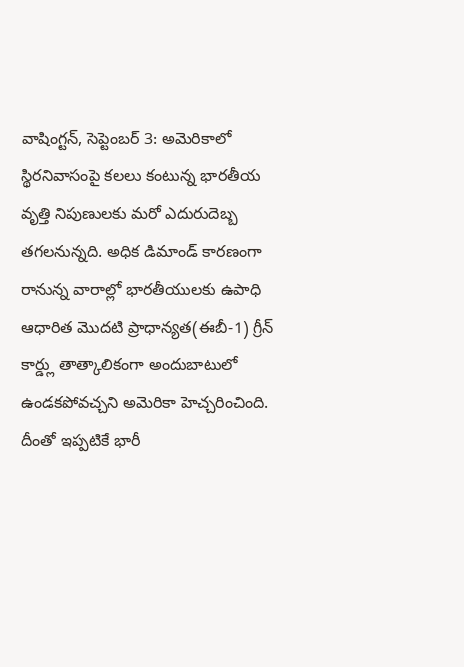వాషింగ్టన్, సెప్టెంబర్ 3: అమెరికాలో స్థిరనివాసంపై కలలు కంటున్న భారతీయ వృత్తి నిపుణులకు మరో ఎదురుదెబ్బ తగలనున్నది. అధిక డిమాండ్ కారణంగా రానున్న వారాల్లో భారతీయులకు ఉపాధి ఆధారిత మొదటి ప్రాధాన్యత(ఈబీ-1) గ్రీన్ కార్డ్లు తాత్కాలికంగా అందుబాటులో ఉండకపోవచ్చని అమెరికా హెచ్చరించింది. దీంతో ఇప్పటికే భారీ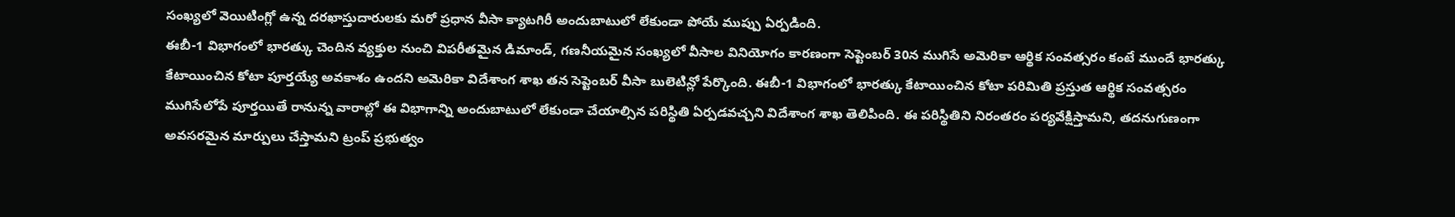సంఖ్యలో వెయిటింగ్లో ఉన్న దరఖాస్తుదారులకు మరో ప్రధాన వీసా క్యాటగిరీ అందుబాటులో లేకుండా పోయే ముప్పు ఏర్పడింది.
ఈబీ-1 విభాగంలో భారత్కు చెందిన వ్యక్తుల నుంచి విపరీతమైన డిమాండ్, గణనీయమైన సంఖ్యలో వీసాల వినియోగం కారణంగా సెప్టెంబర్ 30న ముగిసే అమెరికా ఆర్థిక సంవత్సరం కంటే ముందే భారత్కు కేటాయించిన కోటా పూర్తయ్యే అవకాశం ఉందని అమెరికా విదేశాంగ శాఖ తన సెప్టెంబర్ వీసా బులెటిన్లో పేర్కొంది. ఈబీ-1 విభాగంలో భారత్కు కేటాయించిన కోటా పరిమితి ప్రస్తుత ఆర్థిక సంవత్సరం ముగిసేలోపే పూర్తయితే రానున్న వారాల్లో ఈ విభాగాన్ని అందుబాటులో లేకుండా చేయాల్సిన పరిస్థితి ఏర్పడవచ్చని విదేశాంగ శాఖ తెలిపింది. ఈ పరిస్థితిని నిరంతరం పర్యవేక్షిస్తామని, తదనుగుణంగా అవసరమైన మార్పులు చేస్తామని ట్రంప్ ప్రభుత్వం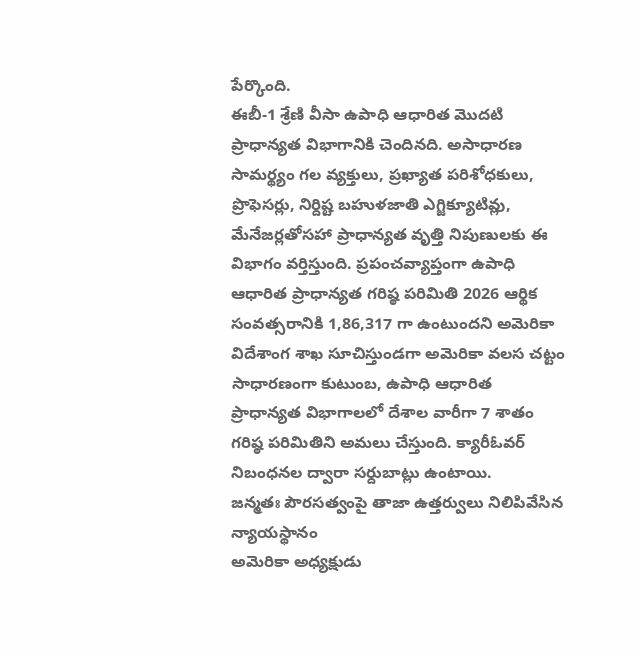పేర్కొంది.
ఈబీ-1 శ్రేణి వీసా ఉపాధి ఆధారిత మొదటి ప్రాధాన్యత విభాగానికి చెందినది. అసాధారణ సామర్థ్యం గల వ్యక్తులు, ప్రఖ్యాత పరిశోధకులు, ప్రొఫెసర్లు, నిర్దిష్ట బహుళజాతి ఎగ్జిక్యూటివ్లు, మేనేజర్లతోసహా ప్రాధాన్యత వృత్తి నిపుణులకు ఈ విభాగం వర్తిస్తుంది. ప్రపంచవ్యాప్తంగా ఉపాధి ఆధారిత ప్రాధాన్యత గరిష్ఠ పరిమితి 2026 ఆర్థిక సంవత్సరానికి 1,86,317 గా ఉంటుందని అమెరికా విదేశాంగ శాఖ సూచిస్తుండగా అమెరికా వలస చట్టం సాధారణంగా కుటుంబ, ఉపాధి ఆధారిత ప్రాధాన్యత విభాగాలలో దేశాల వారీగా 7 శాతం గరిష్ఠ పరిమితిని అమలు చేస్తుంది. క్యారీఓవర్ నిబంధనల ద్వారా సర్దుబాట్లు ఉంటాయి.
జన్మతః పౌరసత్వంపై తాజా ఉత్తర్వులు నిలిపివేసిన న్యాయస్థానం
అమెరికా అధ్యక్షుడు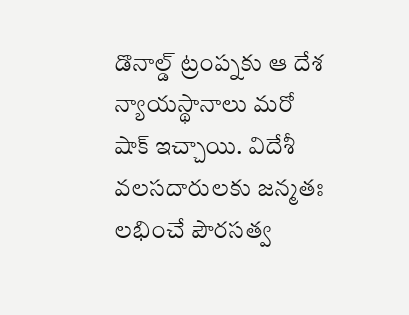డొనాల్డ్ ట్రంప్నకు ఆ దేశ న్యాయస్థానాలు మరో షాక్ ఇచ్చాయి. విదేశీ వలసదారులకు జన్మతః లభించే పౌరసత్వ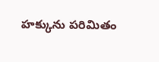హక్కును పరిమితం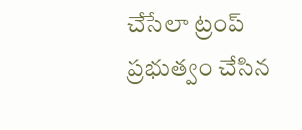చేసేలా ట్రంప్ ప్రభుత్వం చేసిన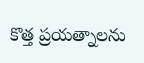కొత్త ప్రయత్నాలను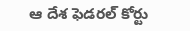ఆ దేశ ఫెడరల్ కోర్టు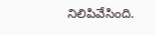నిలిపివేసింది.